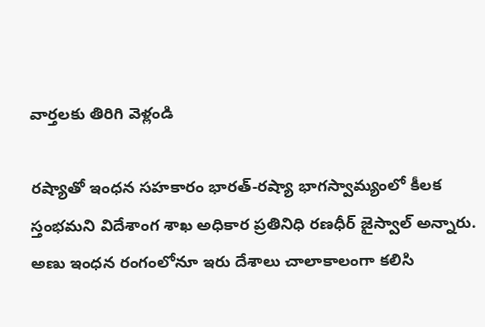వార్తలకు తిరిగి వెళ్లండి

రష్యాతో ఇంధన సహకారం భారత్-రష్యా భాగస్వామ్యంలో కీలక స్తంభమని విదేశాంగ శాఖ అధికార ప్రతినిధి రణధీర్ జైస్వాల్ అన్నారు. అణు ఇంధన రంగంలోనూ ఇరు దేశాలు చాలాకాలంగా కలిసి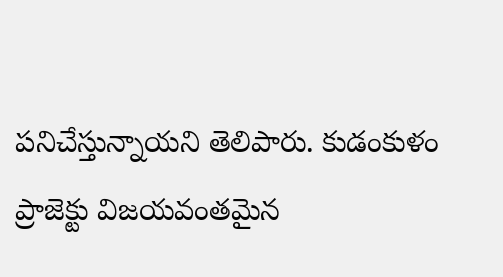పనిచేస్తున్నాయని తెలిపారు. కుడంకుళం ప్రాజెక్టు విజయవంతమైన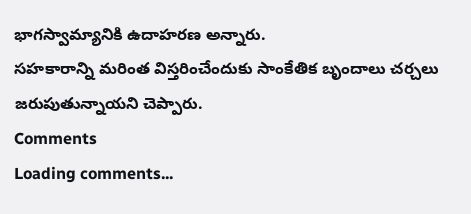భాగస్వామ్యానికి ఉదాహరణ అన్నారు.
సహకారాన్ని మరింత విస్తరించేందుకు సాంకేతిక బృందాలు చర్చలు జరుపుతున్నాయని చెప్పారు.
Comments
Loading comments...